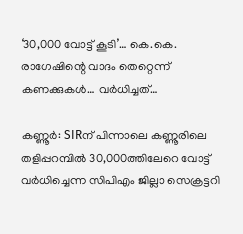‘30,000 വോട്ട് കൂടി’… കെ.കെ. രാഗേഷിന്റെ വാദം തെറ്റെന്ന് കണക്കുകൾ… വർധിച്ചത്…

കണ്ണൂർ: SIRന് പിന്നാലെ കണ്ണൂരിലെ തളിപ്പറമ്പിൽ 30,000ത്തിലേറെ വോട്ട് വർധിച്ചെന്ന സിപിഎം ജില്ലാ സെക്രട്ടറി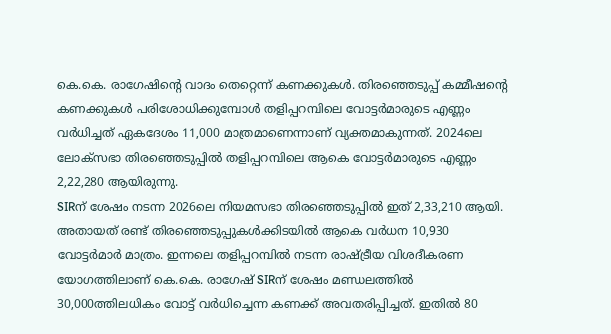കെ.കെ. രാഗേഷിന്റെ വാദം തെറ്റെന്ന് കണക്കുകൾ. തിരഞ്ഞെടുപ്പ് കമ്മീഷന്റെ കണക്കുകൾ പരിശോധിക്കുമ്പോൾ തളിപ്പറമ്പിലെ വോട്ടർമാരുടെ എണ്ണം വർധിച്ചത് ഏകദേശം 11,000 മാത്രമാണെന്നാണ് വ്യക്തമാകുന്നത്. 2024ലെ ലോക്സഭാ തിരഞ്ഞെടുപ്പിൽ തളിപ്പറമ്പിലെ ആകെ വോട്ടർമാരുടെ എണ്ണം 2,22,280 ആയിരുന്നു.
SIRന് ശേഷം നടന്ന 2026ലെ നിയമസഭാ തിരഞ്ഞെടുപ്പിൽ ഇത് 2,33,210 ആയി. അതായത് രണ്ട് തിരഞ്ഞെടുപ്പുകൾക്കിടയിൽ ആകെ വർധന 10,930 വോട്ടർമാർ മാത്രം. ഇന്നലെ തളിപ്പറമ്പിൽ നടന്ന രാഷ്ട്രീയ വിശദീകരണ യോഗത്തിലാണ് കെ.കെ. രാഗേഷ് SIRന് ശേഷം മണ്ഡലത്തിൽ 30,000ത്തിലധികം വോട്ട് വർധിച്ചെന്ന കണക്ക് അവതരിപ്പിച്ചത്. ഇതിൽ 80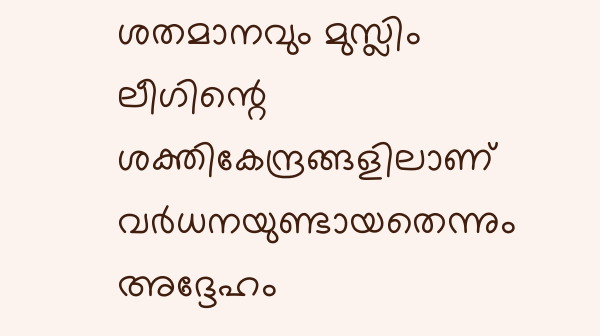ശതമാനവും മുസ്ലിം ലീഗിന്റെ ശക്തികേന്ദ്രങ്ങളിലാണ് വർധനയുണ്ടായതെന്നും അദ്ദേഹം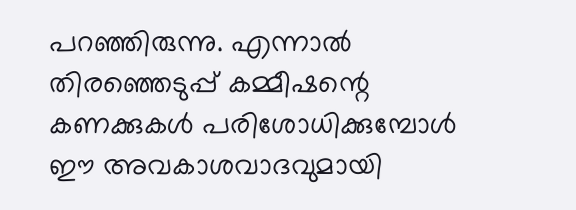പറഞ്ഞിരുന്നു. എന്നാൽ തിരഞ്ഞെടുപ്പ് കമ്മീഷന്റെ കണക്കുകൾ പരിശോധിക്കുമ്പോൾ ഈ അവകാശവാദവുമായി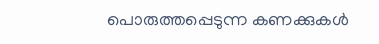പൊരുത്തപ്പെടുന്ന കണക്കുകൾ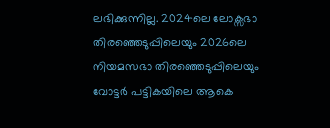ലഭിക്കുന്നില്ല. 2024ലെ ലോക്സഭാ തിരഞ്ഞെടുപ്പിലെയും 2026ലെ നിയമസഭാ തിരഞ്ഞെടുപ്പിലെയും വോട്ടർ പട്ടികയിലെ ആകെ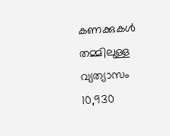കണക്കുകൾ തമ്മിലുള്ള വ്യത്യാസം 10,930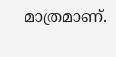മാത്രമാണ്.